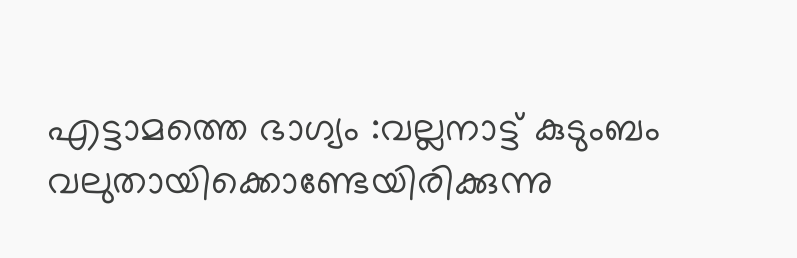എട്ടാമത്തെ ഭാഗ്യം :വല്ലനാട്ട് കുടുംബം വലുതായിക്കൊണ്ടേയിരിക്കുന്നു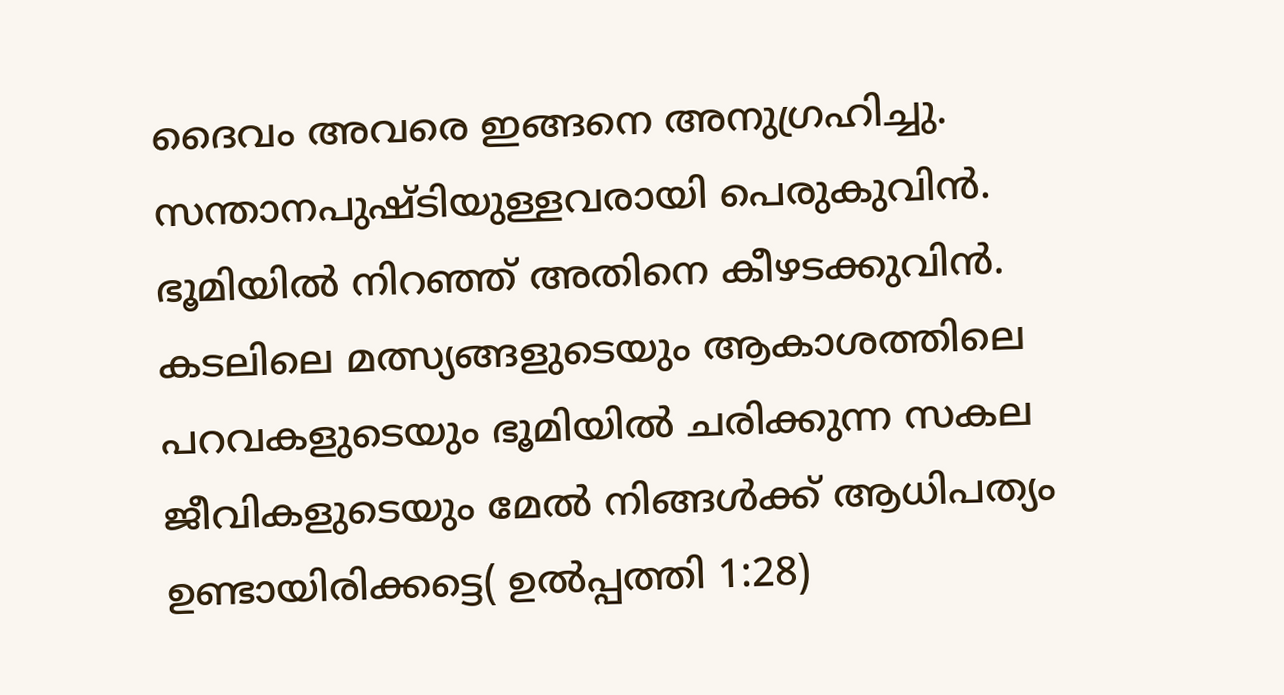ദൈവം അവരെ ഇങ്ങനെ അനുഗ്രഹിച്ചു. സന്താനപുഷ്ടിയുള്ളവരായി പെരുകുവിന്‍. ഭൂമിയില്‍ നിറഞ്ഞ് അതിനെ കീഴടക്കുവിന്‍. കടലിലെ മത്സ്യങ്ങളുടെയും ആകാശത്തിലെ പറവകളുടെയും ഭൂമിയില്‍ ചരിക്കുന്ന സകല ജീവികളുടെയും മേല്‍ നിങ്ങള്‍ക്ക് ആധിപത്യം ഉണ്ടായിരിക്കട്ടെ( ഉല്‍പ്പത്തി 1:28)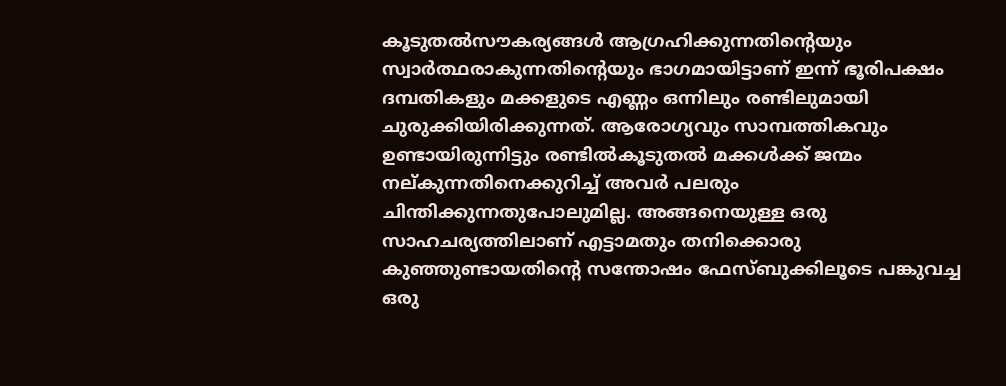കൂടുതല്‍സൗകര്യങ്ങള്‍ ആഗ്രഹിക്കുന്നതിന്റെയും സ്വാര്‍ത്ഥരാകുന്നതിന്റെയും ഭാഗമായിട്ടാണ് ഇന്ന് ഭൂരിപക്ഷം ദമ്പതികളും മക്കളുടെ എണ്ണം ഒന്നിലും രണ്ടിലുമായി ചുരുക്കിയിരിക്കുന്നത്. ആരോഗ്യവും സാമ്പത്തികവും ഉണ്ടായിരുന്നിട്ടും രണ്ടില്‍കൂടുതല്‍ മക്കള്‍ക്ക് ജന്മം നല്കുന്നതിനെക്കുറിച്ച് അവര്‍ പലരും ചിന്തിക്കുന്നതുപോലുമില്ല. അങ്ങനെയുള്ള ഒരു സാഹചര്യത്തിലാണ് എട്ടാമതും തനിക്കൊരു കുഞ്ഞുണ്ടായതിന്റെ സന്തോഷം ഫേസ്ബുക്കിലൂടെ പങ്കുവച്ച ഒരു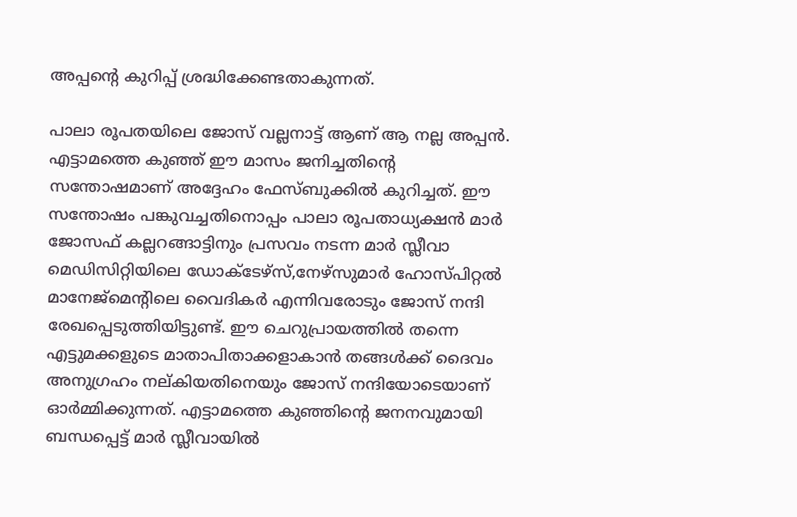അപ്പന്റെ കുറിപ്പ് ശ്രദ്ധിക്കേണ്ടതാകുന്നത്.

പാലാ രൂപതയിലെ ജോസ് വല്ലനാട്ട് ആണ് ആ നല്ല അപ്പന്‍. എട്ടാമത്തെ കുഞ്ഞ് ഈ മാസം ജനിച്ചതിന്റെ സന്തോഷമാണ് അദ്ദേഹം ഫേസ്ബുക്കില്‍ കുറിച്ചത്. ഈ സന്തോഷം പങ്കുവച്ചതിനൊപ്പം പാലാ രൂപതാധ്യക്ഷന്‍ മാര്‍ ജോസഫ് കല്ലറങ്ങാട്ടിനും പ്രസവം നടന്ന മാര്‍ സ്ലീവാ മെഡിസിറ്റിയിലെ ഡോക്ടേഴ്‌സ്,നേഴ്‌സുമാര്‍ ഹോസ്പിറ്റല്‍ മാനേജ്‌മെന്റിലെ വൈദികര്‍ എന്നിവരോടും ജോസ് നന്ദി രേഖപ്പെടുത്തിയിട്ടുണ്ട്. ഈ ചെറുപ്രായത്തില്‍ തന്നെ എട്ടുമക്കളുടെ മാതാപിതാക്കളാകാന്‍ തങ്ങള്‍ക്ക് ദൈവം അനുഗ്രഹം നല്കിയതിനെയും ജോസ് നന്ദിയോടെയാണ് ഓര്‍മ്മിക്കുന്നത്. എട്ടാമത്തെ കുഞ്ഞിന്റെ ജനനവുമായി ബന്ധപ്പെട്ട് മാര്‍ സ്ലീവായില്‍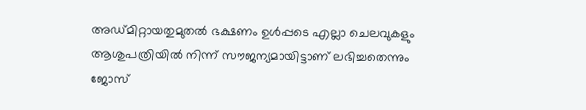അഡ്മിറ്റായതുമുതല്‍ ഭക്ഷണം ഉള്‍പ്പടെ എല്ലാ ചെലവുകളും ആശുപത്രിയില്‍ നിന്ന് സൗജന്യമായിട്ടാണ് ലഭിച്ചതെന്നും ജോസ്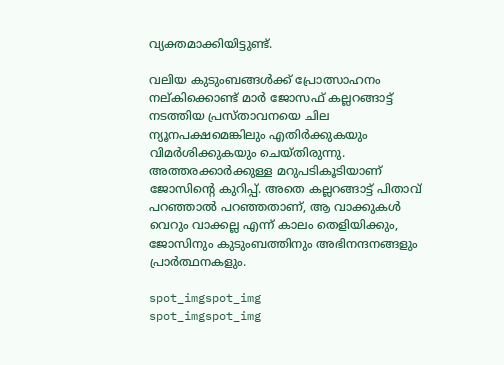വ്യക്തമാക്കിയിട്ടുണ്ട്.

വലിയ കുടുംബങ്ങള്‍ക്ക് പ്രോത്സാഹനം നല്കിക്കൊണ്ട് മാര്‍ ജോസഫ് കല്ലറങ്ങാട്ട് നടത്തിയ പ്രസ്താവനയെ ചില ന്യൂനപക്ഷമെങ്കിലും എതിര്‍ക്കുകയും വിമര്‍ശിക്കുകയും ചെയ്തിരുന്നു. അത്തരക്കാര്‍ക്കുള്ള മറുപടികൂടിയാണ് ജോസിന്റെ കുറിപ്പ്. അതെ കല്ലറങ്ങാട്ട് പിതാവ് പറഞ്ഞാല്‍ പറഞ്ഞതാണ്, ആ വാക്കുകള്‍ വെറും വാക്കല്ല എന്ന് കാലം തെളിയിക്കും, ജോസിനും കുടുംബത്തിനും അഭിനന്ദനങ്ങളും പ്രാര്‍ത്ഥനകളും.

spot_imgspot_img
spot_imgspot_img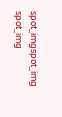spot_imgspot_img
spot_img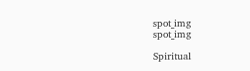spot_img
spot_img

Spiritual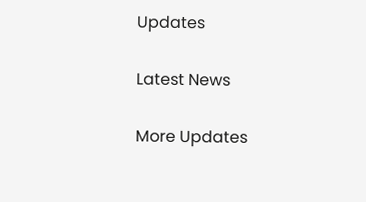Updates

Latest News

More Updates